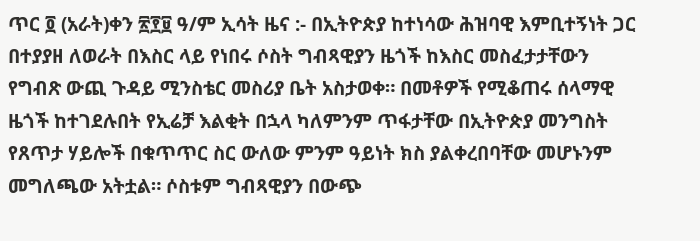ጥር ፬ (አራት)ቀን ፳፻፱ ዓ/ም ኢሳት ዜና :- በኢትዮጵያ ከተነሳው ሕዝባዊ እምቢተኝነት ጋር በተያያዘ ለወራት በእስር ላይ የነበሩ ሶስት ግብጻዊያን ዜጎች ከእስር መስፈታታቸውን የግብጽ ውጪ ጉዳይ ሚንስቴር መስሪያ ቤት አስታወቀ። በመቶዎች የሚቆጠሩ ሰላማዊ ዜጎች ከተገደሉበት የኢሬቻ እልቂት በኋላ ካለምንም ጥፋታቸው በኢትዮጵያ መንግስት የጸጥታ ሃይሎች በቁጥጥር ስር ውለው ምንም ዓይነት ክስ ያልቀረበባቸው መሆኑንም መግለጫው አትቷል። ሶስቱም ግብጻዊያን በውጭ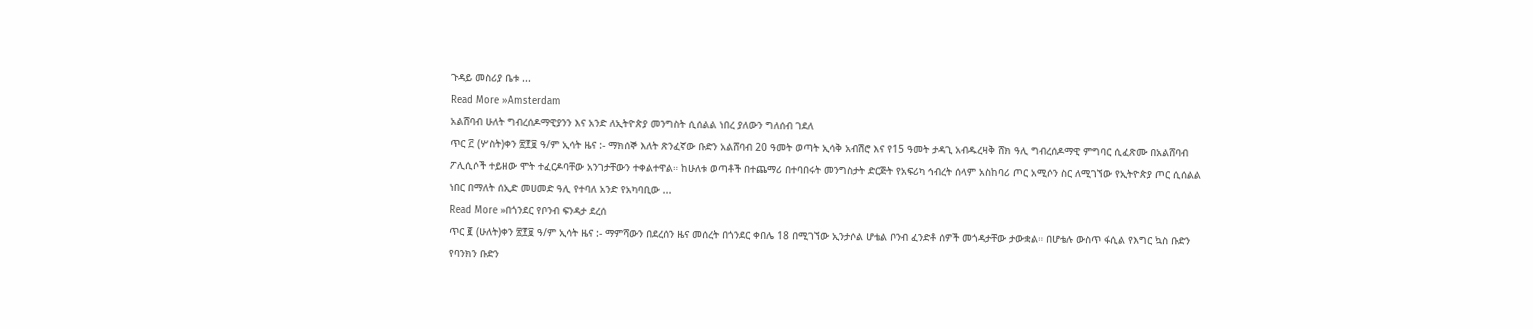ጉዳይ መስሪያ ቤቱ ...
Read More »Amsterdam
አልሸባብ ሁለት ግብረሰዶማዊያንን እና አንድ ለኢትዮጵያ መንግስት ሲሰልል ነበረ ያለውን ግለሰብ ገደለ
ጥር ፫ (ሦስት)ቀን ፳፻፱ ዓ/ም ኢሳት ዜና :- ማክሰኞ እለት ጽንፈኛው ቡድን አልሸባብ 20 ዓመት ወጣት ኢሳቅ አብሽሮ እና የ15 ዓመት ታዳጊ አብዱረዛቅ ሸክ ዓሊ ግብረሰዶማዊ ምግባር ሲፈጽሙ በአልሸባብ ፖሊሲሶች ተይዘው ሞት ተፈርዶባቸው አንገታቸውን ተቀልተዋል። ከሁለቱ ወጣቶች በተጨማሪ በተባበሩት መንግስታት ድርጅት የአፍሪካ ኅብረት ሰላም አስከባሪ ጦር አሚሶን ስር ለሚገኘው የኢትዮጵያ ጦር ሲሰልል ነበር በማለት ሰኢድ መሀመድ ዓሊ የተባለ አንድ የአካባቢው ...
Read More »በጎንደር የቦንብ ፍንዳታ ደረሰ
ጥር ፪ (ሁለት)ቀን ፳፻፱ ዓ/ም ኢሳት ዜና :- ማምሻውን በደረሰን ዜና መሰረት በጎንደር ቀበሌ 18 በሚገኘው ኢንታሶል ሆቴል ቦንብ ፈንድቶ ሰዎች መጎዳታቸው ታውቋል። በሆቴሉ ውስጥ ፋሲል የእግር ኳስ ቡድን የባንክን ቡድን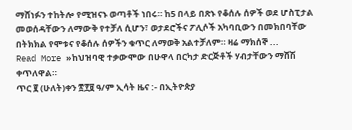ማሸነፉን ተከትሎ የሚዝናኑ ወጣቶች ነበሩ። ከ5 በላይ በጽኑ የቆሰሉ ሰዎች ወደ ሆስፒታል መወሰዳቸውን ለማውቅ የተቻለ ሲሆን፣ ወታደሮችና ፖሊሶች አካባቢውን በመክበባቸው በትክክል የሞቱና የቆሰሉ ሰዎችን ቁጥር ለማወቅ አልተቻለም። ዛሬ ማክሰኞ ...
Read More »ከህዝባዊ ተቃውሞው በሁዋላ በርካታ ድርጅቶች ሃብታቸውን ማሸሽ ቀጥለዋል።
ጥር ፪ (ሁለት)ቀን ፳፻፱ ዓ/ም ኢሳት ዜና :- በኢትዮጵያ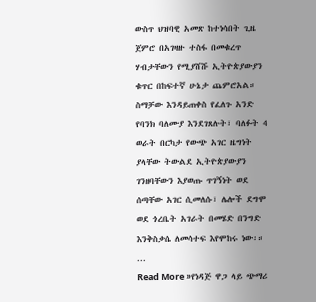ውስጥ ህዝባዊ አመጽ ከተነሳበት ጊዜ ጀምሮ በአገዛዙ ተስፋ በመቁረጥ ሃብታቸውን የሚያሸሹ ኢትዮጵያውያን ቁጥር በከፍተኛ ሁኔታ ጨምሮአል። ስማቻው እንዳይጠቀስ የፈለጉ አንድ የባንክ ባለሙያ እንደገጸሉት፣ ባለፉት 4 ወራት በርካታ የውጭ አገር ዜግነት ያላቸው ትውልደ ኢትዮጵያውያን ገንዘባቸውን እያወጡ ጥገኝነት ወደ ሰጣቸው አገር ሲመለሱ፣ ሌሎች ደግሞ ወደ ጎረቤት አገራት በመሄድ በንግድ እንቅስቃሴ ለመሳተፍ እየሞከሩ ነው፡። ...
Read More »የነዳጅ ዋጋ ላይ ጭማሪ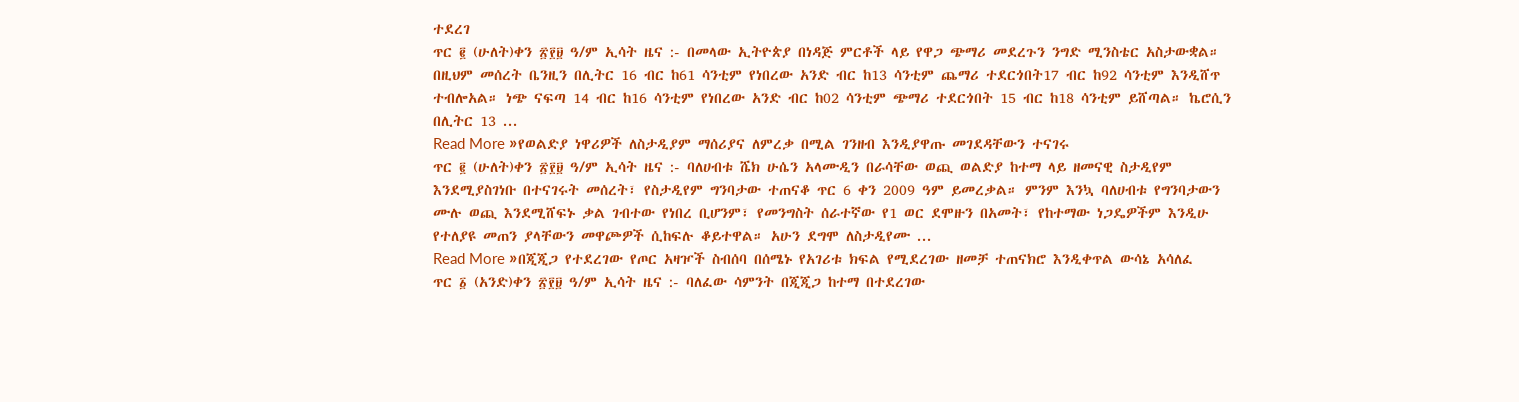ተደረገ
ጥር ፪ (ሁለት)ቀን ፳፻፱ ዓ/ም ኢሳት ዜና :- በመላው ኢትዮጵያ በነዳጅ ምርቶች ላይ የዋጋ ጭማሪ መደረጉን ንግድ ሚንስቴር አስታውቋል። በዚህም መሰረት ቤንዚን በሊትር 16 ብር ከ61 ሳንቲም የነበረው አንድ ብር ከ13 ሳንቲም ጨማሪ ተደርጎበት17 ብር ከ92 ሳንቲም እንዲሸጥ ተብሎአል። ነጭ ናፍጣ 14 ብር ከ16 ሳንቲም የነበረው አንድ ብር ከ02 ሳንቲም ጭማሪ ተደርጎበት 15 ብር ከ18 ሳንቲም ይሸጣል። ኬሮሲን በሊትር 13 ...
Read More »የወልድያ ነዋሪዎች ለስታዲያም ማሰሪያና ለምረቃ በሚል ገንዘብ እንዲያዋጡ መገደዳቸውን ተናገሩ
ጥር ፪ (ሁለት)ቀን ፳፻፱ ዓ/ም ኢሳት ዜና :- ባለሀብቱ ሼክ ሁሴን አላሙዲን በራሳቸው ወጪ ወልድያ ከተማ ላይ ዘመናዊ ስታዲየም እንደሚያስገነቡ በተናገሩት መሰረት፣ የስታዲየም ግንባታው ተጠናቆ ጥር 6 ቀን 2009 ዓም ይመረቃል። ምንም እንኳ ባለሀብቱ የግንባታውን ሙሉ ወጪ እንደሚሸፍኑ ቃል ገብተው የነበረ ቢሆንም፣ የመንግስት ሰራተኛው የ1 ወር ደሞዙን በአመት፣ የከተማው ነጋዴዎችም እንዲሁ የተለያዩ መጠን ያላቸውን መዋጮዎች ሲከፍሉ ቆይተዋል። አሁን ደግሞ ለስታዲየሙ ...
Read More »በጂጂጋ የተደረገው የጦር አዛዦች ስብሰባ በሰሜኑ የአገሪቱ ክፍል የሚደረገው ዘመቻ ተጠናክሮ እንዲቀጥል ውሳኔ አሳለፈ
ጥር ፩ (አንድ)ቀን ፳፻፱ ዓ/ም ኢሳት ዜና :- ባለፈው ሳምንት በጂጂጋ ከተማ በተደረገው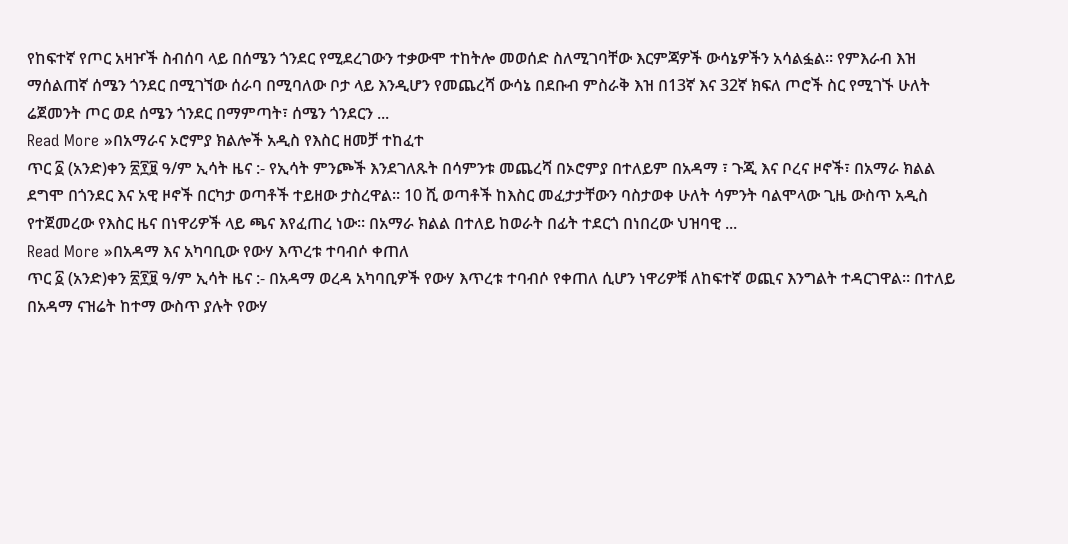የከፍተኛ የጦር አዛዦች ስብሰባ ላይ በሰሜን ጎንደር የሚደረገውን ተቃውሞ ተከትሎ መወሰድ ስለሚገባቸው እርምጃዎች ውሳኔዎችን አሳልፏል። የምእራብ እዝ ማሰልጠኛ ሰሜን ጎንደር በሚገኘው ሰራባ በሚባለው ቦታ ላይ እንዲሆን የመጨረሻ ውሳኔ በደቡብ ምስራቅ እዝ በ13ኛ እና 32ኛ ክፍለ ጦሮች ስር የሚገኙ ሁለት ሬጀመንት ጦር ወደ ሰሜን ጎንደር በማምጣት፣ ሰሜን ጎንደርን ...
Read More »በአማራና ኦሮምያ ክልሎች አዲስ የእስር ዘመቻ ተከፈተ
ጥር ፩ (አንድ)ቀን ፳፻፱ ዓ/ም ኢሳት ዜና :- የኢሳት ምንጮች እንደገለጹት በሳምንቱ መጨረሻ በኦሮምያ በተለይም በአዳማ ፣ ጉጂ እና ቦረና ዞኖች፣ በአማራ ክልል ደግሞ በጎንደር እና አዊ ዞኖች በርካታ ወጣቶች ተይዘው ታስረዋል። 10 ሺ ወጣቶች ከእስር መፈታታቸውን ባስታወቀ ሁለት ሳምንት ባልሞላው ጊዜ ውስጥ አዲስ የተጀመረው የእስር ዜና በነዋሪዎች ላይ ጫና እየፈጠረ ነው። በአማራ ክልል በተለይ ከወራት በፊት ተደርጎ በነበረው ህዝባዊ ...
Read More »በአዳማ እና አካባቢው የውሃ እጥረቱ ተባብሶ ቀጠለ
ጥር ፩ (አንድ)ቀን ፳፻፱ ዓ/ም ኢሳት ዜና :- በአዳማ ወረዳ አካባቢዎች የውሃ እጥረቱ ተባብሶ የቀጠለ ሲሆን ነዋሪዎቹ ለከፍተኛ ወጪና እንግልት ተዳርገዋል። በተለይ በአዳማ ናዝሬት ከተማ ውስጥ ያሉት የውሃ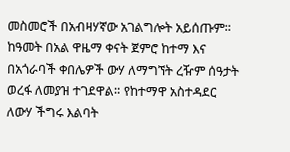መስመሮች በአብዛሃኛው አገልግሎት አይሰጡም። ከዓመት በአል ዋዜማ ቀናት ጀምሮ ከተማ እና በአጎራባች ቀበሌዎች ውሃ ለማግኘት ረዥም ሰዓታት ወረፋ ለመያዝ ተገደዋል። የከተማዋ አስተዳደር ለውሃ ችግሩ እልባት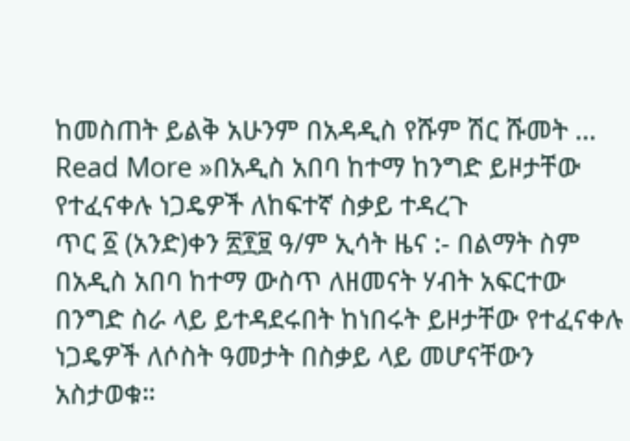ከመስጠት ይልቅ አሁንም በአዳዲስ የሹም ሽር ሹመት ...
Read More »በአዲስ አበባ ከተማ ከንግድ ይዞታቸው የተፈናቀሉ ነጋዴዎች ለከፍተኛ ስቃይ ተዳረጉ
ጥር ፩ (አንድ)ቀን ፳፻፱ ዓ/ም ኢሳት ዜና :- በልማት ስም በአዲስ አበባ ከተማ ውስጥ ለዘመናት ሃብት አፍርተው በንግድ ስራ ላይ ይተዳደሩበት ከነበሩት ይዞታቸው የተፈናቀሉ ነጋዴዎች ለሶስት ዓመታት በስቃይ ላይ መሆናቸውን አስታወቁ።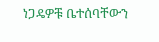ነጋዴዎቹ ቤተሰባቸውን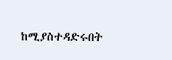ከሚያስተዳድሩበት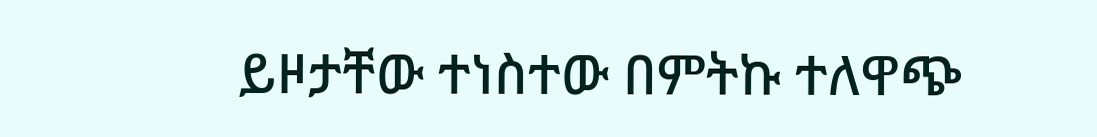ይዞታቸው ተነስተው በምትኩ ተለዋጭ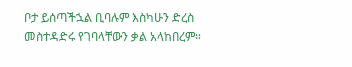ቦታ ይሰጣችኋል ቢባሉም እስካሁን ድረስ መስተዳድሩ የገባላቸውን ቃል አላከበረም።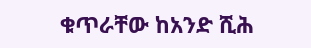ቁጥራቸው ከአንድ ሺሕ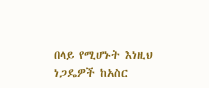በላይ የሚሆኑት እነዚህ ነጋዴዎች ከአስር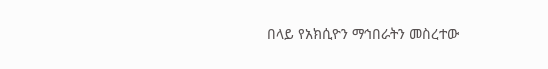በላይ የአክሲዮን ማኅበራትን መስረተው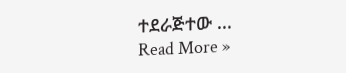ተደራጅተው ...
Read More »